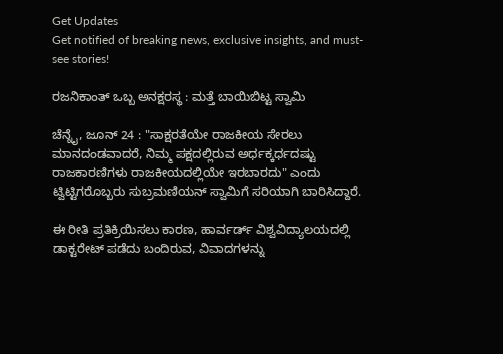Get Updates
Get notified of breaking news, exclusive insights, and must-see stories!

ರಜನಿಕಾಂತ್ ಒಬ್ಬ ಅನಕ್ಷರಸ್ಥ : ಮತ್ತೆ ಬಾಯಿಬಿಟ್ಟ ಸ್ವಾಮಿ

ಚೆನ್ನೈ, ಜೂನ್ 24 : "ಸಾಕ್ಷರತೆಯೇ ರಾಜಕೀಯ ಸೇರಲು ಮಾನದಂಡವಾದರೆ, ನಿಮ್ಮ ಪಕ್ಷದಲ್ಲಿರುವ ಅರ್ಧಕ್ಕರ್ಧದಷ್ಟು ರಾಜಕಾರಣಿಗಳು ರಾಜಕೀಯದಲ್ಲಿಯೇ ಇರಬಾರದು" ಎಂದು ಟ್ವಿಟ್ಟಿಗರೊಬ್ಬರು ಸುಬ್ರಮಣಿಯನ್ ಸ್ವಾಮಿಗೆ ಸರಿಯಾಗಿ ಬಾರಿಸಿದ್ದಾರೆ.

ಈ ರೀತಿ ಪ್ರತಿಕ್ರಿಯಿಸಲು ಕಾರಣ, ಹಾರ್ವರ್ಡ್ ವಿಶ್ವವಿದ್ಯಾಲಯದಲ್ಲಿ ಡಾಕ್ಟರೇಟ್ ಪಡೆದು ಬಂದಿರುವ, ವಿವಾದಗಳನ್ನು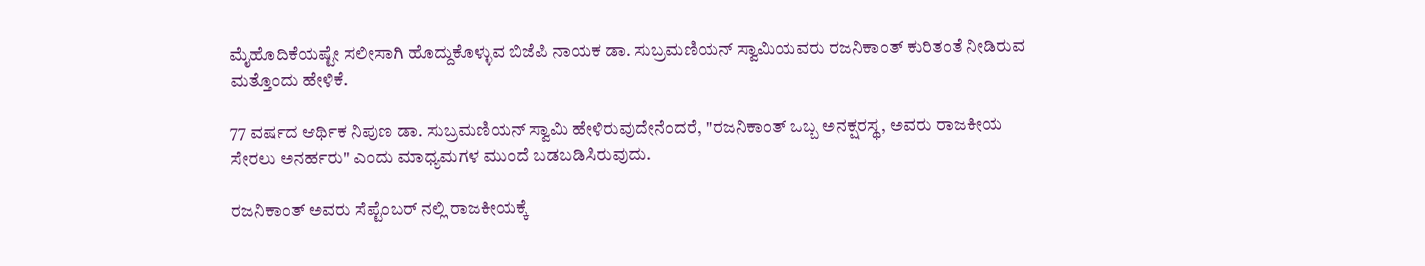ಮೈಹೊದಿಕೆಯಷ್ಟೇ ಸಲೀಸಾಗಿ ಹೊದ್ದುಕೊಳ್ಳುವ ಬಿಜೆಪಿ ನಾಯಕ ಡಾ. ಸುಬ್ರಮಣಿಯನ್ ಸ್ವಾಮಿಯವರು ರಜನಿಕಾಂತ್ ಕುರಿತಂತೆ ನೀಡಿರುವ ಮತ್ತೊಂದು ಹೇಳಿಕೆ.

77 ವರ್ಷದ ಆರ್ಥಿಕ ನಿಪುಣ ಡಾ. ಸುಬ್ರಮಣಿಯನ್ ಸ್ವಾಮಿ ಹೇಳಿರುವುದೇನೆಂದರೆ, "ರಜನಿಕಾಂತ್ ಒಬ್ಬ ಅನಕ್ಷರಸ್ಥ, ಅವರು ರಾಜಕೀಯ ಸೇರಲು ಅನರ್ಹರು" ಎಂದು ಮಾಧ್ಯಮಗಳ ಮುಂದೆ ಬಡಬಡಿಸಿರುವುದು.

ರಜನಿಕಾಂತ್ ಅವರು ಸೆಪ್ಟೆಂಬರ್ ನಲ್ಲಿ ರಾಜಕೀಯಕ್ಕೆ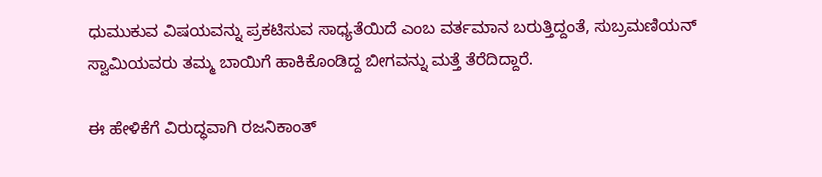ಧುಮುಕುವ ವಿಷಯವನ್ನು ಪ್ರಕಟಿಸುವ ಸಾಧ್ಯತೆಯಿದೆ ಎಂಬ ವರ್ತಮಾನ ಬರುತ್ತಿದ್ದಂತೆ, ಸುಬ್ರಮಣಿಯನ್ ಸ್ವಾಮಿಯವರು ತಮ್ಮ ಬಾಯಿಗೆ ಹಾಕಿಕೊಂಡಿದ್ದ ಬೀಗವನ್ನು ಮತ್ತೆ ತೆರೆದಿದ್ದಾರೆ.

ಈ ಹೇಳಿಕೆಗೆ ವಿರುದ್ಧವಾಗಿ ರಜನಿಕಾಂತ್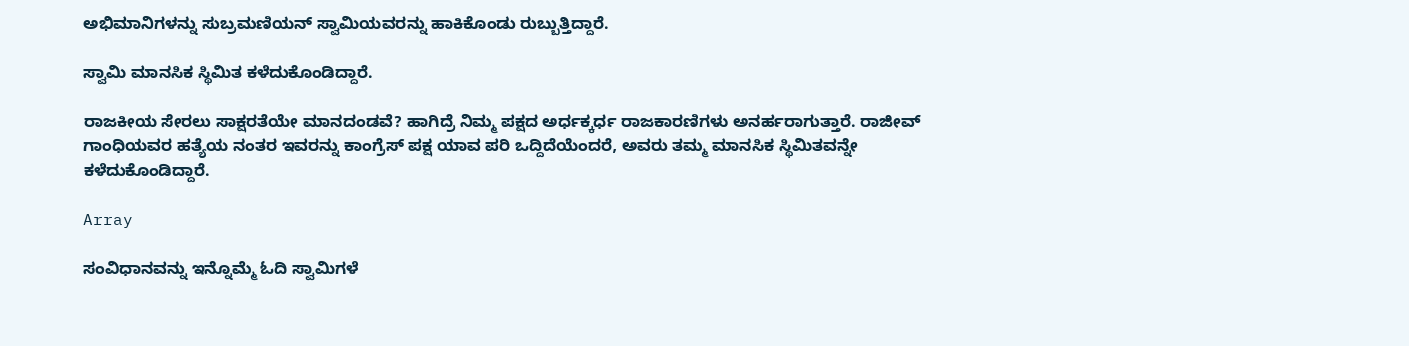ಅಭಿಮಾನಿಗಳನ್ನು ಸುಬ್ರಮಣಿಯನ್ ಸ್ವಾಮಿಯವರನ್ನು ಹಾಕಿಕೊಂಡು ರುಬ್ಬುತ್ತಿದ್ದಾರೆ.

ಸ್ವಾಮಿ ಮಾನಸಿಕ ಸ್ಥಿಮಿತ ಕಳೆದುಕೊಂಡಿದ್ದಾರೆ.

ರಾಜಕೀಯ ಸೇರಲು ಸಾಕ್ಷರತೆಯೇ ಮಾನದಂಡವೆ? ಹಾಗಿದ್ರೆ ನಿಮ್ಮ ಪಕ್ಷದ ಅರ್ಧಕ್ಕರ್ಧ ರಾಜಕಾರಣಿಗಳು ಅನರ್ಹರಾಗುತ್ತಾರೆ. ರಾಜೀವ್ ಗಾಂಧಿಯವರ ಹತ್ಯೆಯ ನಂತರ ಇವರನ್ನು ಕಾಂಗ್ರೆಸ್ ಪಕ್ಷ ಯಾವ ಪರಿ ಒದ್ದಿದೆಯೆಂದರೆ, ಅವರು ತಮ್ಮ ಮಾನಸಿಕ ಸ್ಥಿಮಿತವನ್ನೇ ಕಳೆದುಕೊಂಡಿದ್ದಾರೆ.

Array

ಸಂವಿಧಾನವನ್ನು ಇನ್ನೊಮ್ಮೆ ಓದಿ ಸ್ವಾಮಿಗಳೆ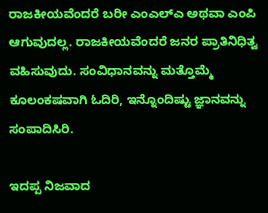ರಾಜಕೀಯವೆಂದರೆ ಬರೀ ಎಂಎಲ್ಎ ಅಥವಾ ಎಂಪಿ ಆಗುವುದಲ್ಲ. ರಾಜಕೀಯವೆಂದರೆ ಜನರ ಪ್ರಾತಿನಿಧಿತ್ವ ವಹಿಸುವುದು. ಸಂವಿಧಾನವನ್ನು ಮತ್ತೊಮ್ಮೆ ಕೂಲಂಕಷವಾಗಿ ಓದಿರಿ, ಇನ್ನೊಂದಿಷ್ಟು ಜ್ಞಾನವನ್ನು ಸಂಪಾದಿಸಿರಿ.

ಇದಪ್ಪ ನಿಜವಾದ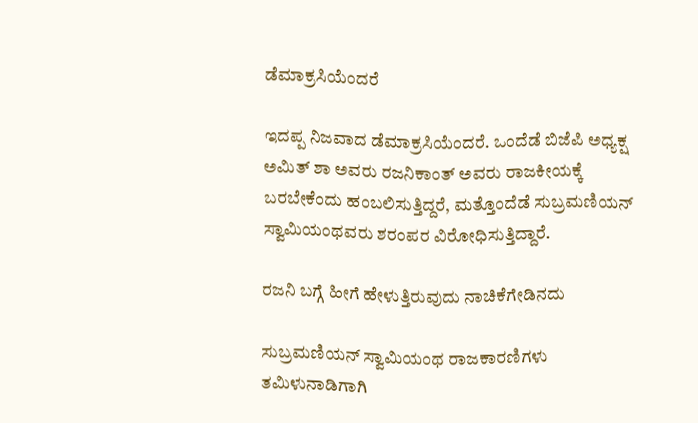ಡೆಮಾಕ್ರಸಿಯೆಂದರೆ

ಇದಪ್ಪ ನಿಜವಾದ ಡೆಮಾಕ್ರಸಿಯೆಂದರೆ. ಒಂದೆಡೆ ಬಿಜೆಪಿ ಅಧ್ಯಕ್ಷ ಅಮಿತ್ ಶಾ ಅವರು ರಜನಿಕಾಂತ್ ಅವರು ರಾಜಕೀಯಕ್ಕೆ ಬರಬೇಕೆಂದು ಹಂಬಲಿಸುತ್ತಿದ್ದರೆ, ಮತ್ತೊಂದೆಡೆ ಸುಬ್ರಮಣಿಯನ್ ಸ್ವಾಮಿಯಂಥವರು ಶರಂಪರ ವಿರೋಧಿಸುತ್ತಿದ್ದಾರೆ.

ರಜನಿ ಬಗ್ಗೆ ಹೀಗೆ ಹೇಳುತ್ತಿರುವುದು ನಾಚಿಕೆಗೇಡಿನದು

ಸುಬ್ರಮಣಿಯನ್ ಸ್ವಾಮಿಯಂಥ ರಾಜಕಾರಣಿಗಳು ತಮಿಳುನಾಡಿಗಾಗಿ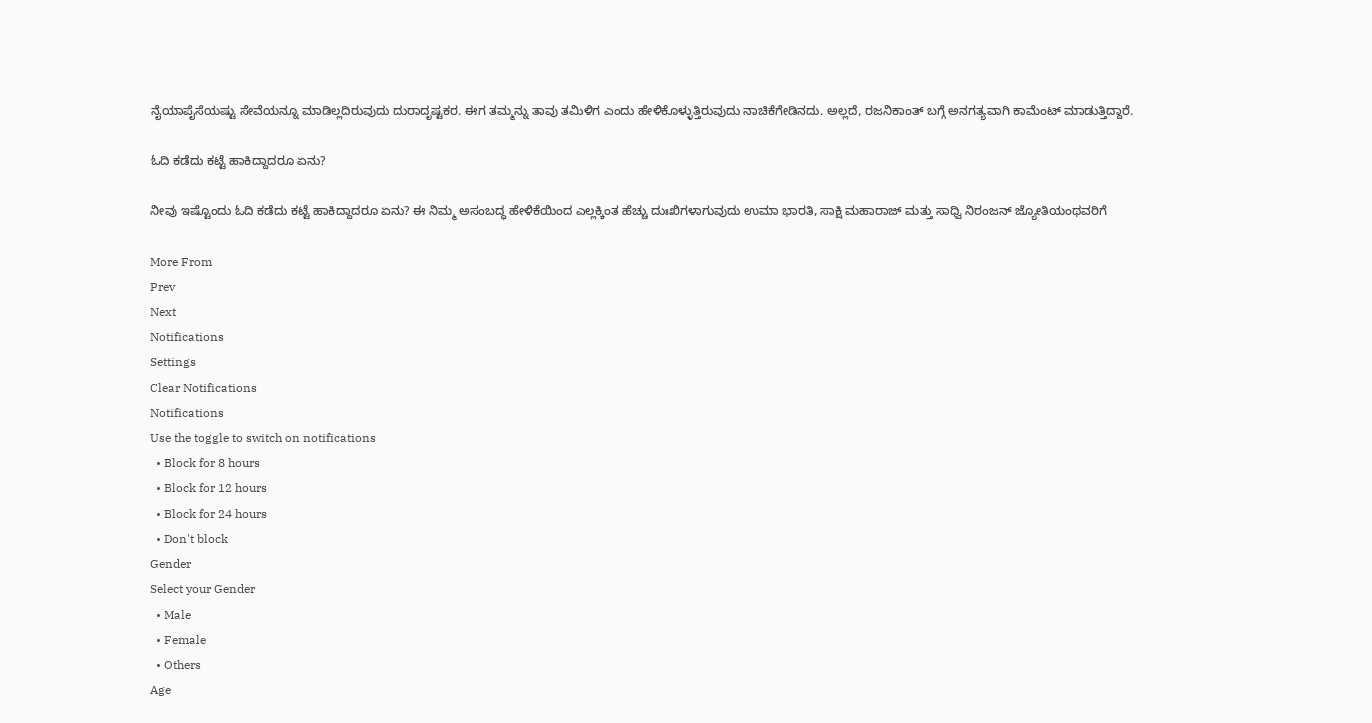ನೈಯಾಪೈಸೆಯಷ್ಟು ಸೇವೆಯನ್ನೂ ಮಾಡಿಲ್ಲದಿರುವುದು ದುರಾದೃಷ್ಟಕರ. ಈಗ ತಮ್ಮನ್ನು ತಾವು ತಮಿಳಿಗ ಎಂದು ಹೇಳಿಕೊಳ್ಳುತ್ತಿರುವುದು ನಾಚಿಕೆಗೇಡಿನದು. ಅಲ್ಲದೆ, ರಜನಿಕಾಂತ್ ಬಗ್ಗೆ ಅನಗತ್ಯವಾಗಿ ಕಾಮೆಂಟ್ ಮಾಡುತ್ತಿದ್ದಾರೆ.

ಓದಿ ಕಡೆದು ಕಟ್ಟೆ ಹಾಕಿದ್ದಾದರೂ ಏನು?

ನೀವು ಇಷ್ಟೊಂದು ಓದಿ ಕಡೆದು ಕಟ್ಟೆ ಹಾಕಿದ್ದಾದರೂ ಏನು? ಈ ನಿಮ್ಮ ಅಸಂಬದ್ಧ ಹೇಳಿಕೆಯಿಂದ ಎಲ್ಲಕ್ಕಿಂತ ಹೆಚ್ಚು ದುಃಖಿಗಳಾಗುವುದು ಉಮಾ ಭಾರತಿ, ಸಾಕ್ಷಿ ಮಹಾರಾಜ್ ಮತ್ತು ಸಾಧ್ವಿ ನಿರಂಜನ್ ಜ್ಯೋತಿಯಂಥವರಿಗೆ

More From
Prev
Next
Notifications
Settings
Clear Notifications
Notifications
Use the toggle to switch on notifications
  • Block for 8 hours
  • Block for 12 hours
  • Block for 24 hours
  • Don't block
Gender
Select your Gender
  • Male
  • Female
  • Others
Age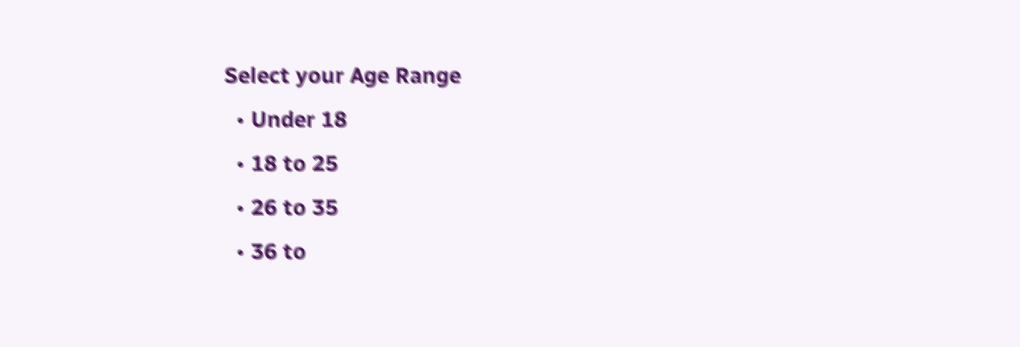Select your Age Range
  • Under 18
  • 18 to 25
  • 26 to 35
  • 36 to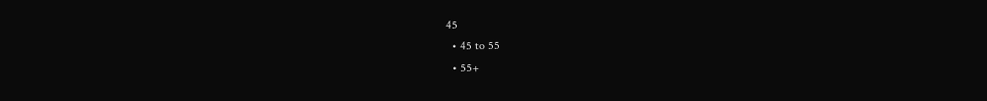45
  • 45 to 55
  • 55+